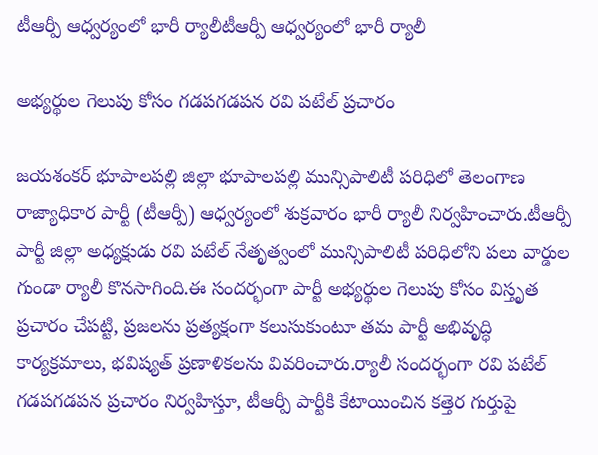టీఆర్పీ ఆధ్వర్యంలో భారీ ర్యాలీటీఆర్పీ ఆధ్వర్యంలో భారీ ర్యాలీ

అభ్యర్థుల గెలుపు కోసం గడపగడపన రవి పటేల్ ప్రచారం

జయశంకర్ భూపాలపల్లి జిల్లా భూపాలపల్లి మున్సిపాలిటీ పరిధిలో తెలంగాణ రాజ్యాధికార పార్టీ (టీఆర్పీ) ఆధ్వర్యంలో శుక్రవారం భారీ ర్యాలీ నిర్వహించారు.టీఆర్పీ పార్టీ జిల్లా అధ్యక్షుడు రవి పటేల్ నేతృత్వంలో మున్సిపాలిటీ పరిధిలోని పలు వార్డుల గుండా ర్యాలీ కొనసాగింది.ఈ సందర్భంగా పార్టీ అభ్యర్థుల గెలుపు కోసం విస్తృత ప్రచారం చేపట్టి, ప్రజలను ప్రత్యక్షంగా కలుసుకుంటూ తమ పార్టీ అభివృద్ధి కార్యక్రమాలు, భవిష్యత్ ప్రణాళికలను వివరించారు.ర్యాలీ సందర్భంగా రవి పటేల్ గడపగడపన ప్రచారం నిర్వహిస్తూ, టీఆర్పీ పార్టీకి కేటాయించిన కత్తెర గుర్తుపై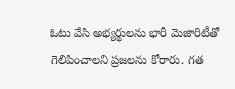ఓటు వేసి అభ్యర్థులను భారీ మెజారిటీతో గెలిపించాలని ప్రజలను కోరారు. గత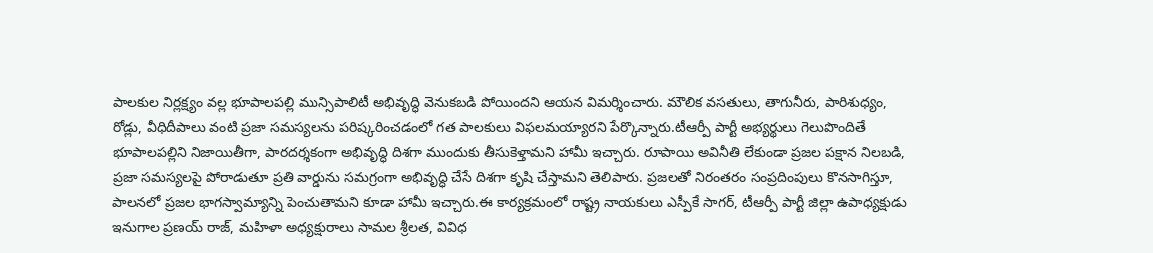పాలకుల నిర్లక్ష్యం వల్ల భూపాలపల్లి మున్సిపాలిటీ అభివృద్ధి వెనుకబడి పోయిందని ఆయన విమర్శించారు. మౌలిక వసతులు, తాగునీరు, పారిశుధ్యం, రోడ్లు, వీధిదీపాలు వంటి ప్రజా సమస్యలను పరిష్కరించడంలో గత పాలకులు విఫలమయ్యారని పేర్కొన్నారు.టీఆర్పీ పార్టీ అభ్యర్థులు గెలుపొందితే భూపాలపల్లిని నిజాయితీగా, పారదర్శకంగా అభివృద్ధి దిశగా ముందుకు తీసుకెళ్తామని హామీ ఇచ్చారు. రూపాయి అవినీతి లేకుండా ప్రజల పక్షాన నిలబడి, ప్రజా సమస్యలపై పోరాడుతూ ప్రతి వార్డును సమగ్రంగా అభివృద్ధి చేసే దిశగా కృషి చేస్తామని తెలిపారు. ప్రజలతో నిరంతరం సంప్రదింపులు కొనసాగిస్తూ, పాలనలో ప్రజల భాగస్వామ్యాన్ని పెంచుతామని కూడా హామీ ఇచ్చారు.ఈ కార్యక్రమంలో రాష్ట్ర నాయకులు ఎస్పీకే సాగర్, టీఆర్పీ పార్టీ జిల్లా ఉపాధ్యక్షుడు ఇనుగాల ప్రణయ్ రాజ్, మహిళా అధ్యక్షురాలు సామల శ్రీలత, వివిధ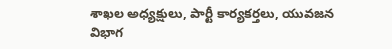శాఖల అధ్యక్షులు, పార్టీ కార్యకర్తలు, యువజన విభాగ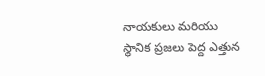నాయకులు మరియు స్థానిక ప్రజలు పెద్ద ఎత్తున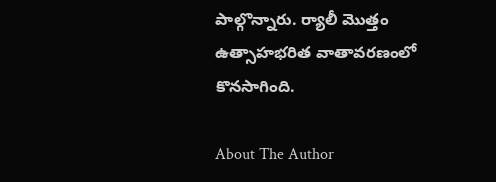పాల్గొన్నారు. ర్యాలీ మొత్తం ఉత్సాహభరిత వాతావరణంలో కొనసాగింది.

About The Author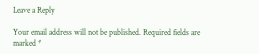Leave a Reply

Your email address will not be published. Required fields are marked *